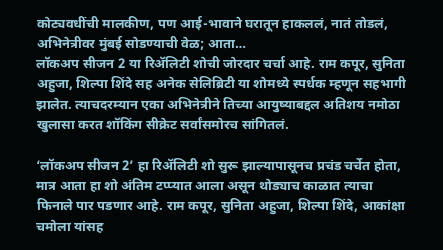कोट्यवधींची मालकीण, पण आई-भावाने घरातून हाकललं, नातं तोडलं, अभिनेत्रीवर मुंबई सोडण्याची वेळ; आता…
लॉकअप सीजन 2 या रिॲलिटी शोची जोरदार चर्चा आहे. राम कपूर, सुनिता अहुजा, शिल्पा शिंदे सह अनेक सेलिब्रिटी या शोमध्ये स्पर्धक म्हणून सहभागी झालेत. त्याचदरम्यान एका अभिनेत्रीने तिच्या आयुष्याबद्दल अतिशय नमोठा खुलासा करत शॉकिंग सीक्रेट सर्वांसमोरच सांगितलं.

‘लॉकअप सीजन 2’ हा रिॲलिटी शो सुरू झाल्यापासूनच प्रचंड चर्चेत होता, मात्र आता हा शो अंतिम टप्प्यात आला असून थोड्याच काळात त्याचा फिनाले पार पडणार आहे. राम कपूर, सुनिता अहुजा, शिल्पा शिंदे, आकांक्षा चमोला यांसह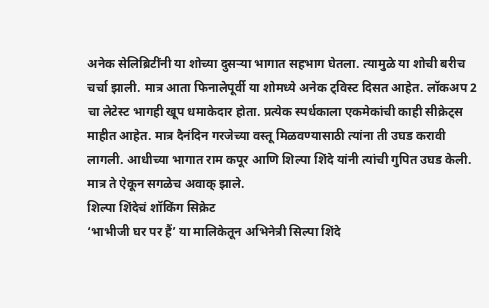अनेक सेलिब्रिटींनी या शोच्या दुसऱ्या भागात सहभाग घेतला. त्यामुळे या शोची बरीच चर्चा झाली. मात्र आता फिनालेपूर्वी या शोमध्ये अनेक ट्विस्ट दिसत आहेत. लॉकअप 2 चा लेटेस्ट भागही खूप धमाकेदार होता. प्रत्येक स्पर्धकाला एकमेकांची काही सीक्रेट्स माहीत आहेत. मात्र दैनंदिन गरजेच्या वस्तू मिळवण्यासाठी त्यांना ती उघड करावी लागली. आधीच्या भागात राम कपूर आणि शिल्पा शिंदे यांनी त्यांची गुपित उघड केली. मात्र ते ऐकून सगळेच अवाक् झाले.
शिल्पा शिंदेचं शॉकिंग सिक्रेट
‘भाभीजी घर पर हैं’ या मालिकेतून अभिनेत्री सिल्पा शिंदे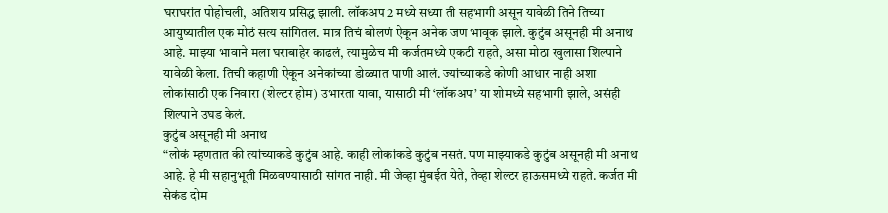घराघरांत पोहोचली, अतिशय प्रसिद्ध झाली. लॉकअप 2 मध्ये सध्या ती सहभागी असून यावेळी तिने तिच्या आयुष्यातील एक मोठं सत्य सांगितल. मात्र तिचं बोलणं ऐकून अनेक जण भावूक झाले. कुटुंब असूनही मी अनाथ आहे. माझ्या भावाने मला घराबाहेर काढलं, त्यामुळेच मी कर्जतमध्ये एकटी राहते, असा मोठा खुलासा शिल्पाने यावेळी केला. तिची कहाणी ऐकून अनेकांच्या डोळ्यात पाणी आलं. ज्यांच्याकडे कोणी आधार नाही अशा लोकांसाठी एक निवारा (शेल्टर होम) उभारता यावा, यासाठी मी ‘लॉकअप’ या शोमध्ये सहभागी झाले, असंही शिल्पाने उघड केलं.
कुटुंब असूनही मी अनाथ
“लोकं म्हणतात की त्यांच्याकडे कुटुंब आहे. काही लोकांकडे कुटुंब नसतं. पण माझ्याकडे कुटुंब असूनही मी अनाथ आहे. हे मी सहानुभूती मिळवण्यासाठी सांगत नाही. मी जेव्हा मुंबईत येते, तेव्हा शेल्टर हाऊसमध्ये राहते. कर्जत मी सेकंड दोम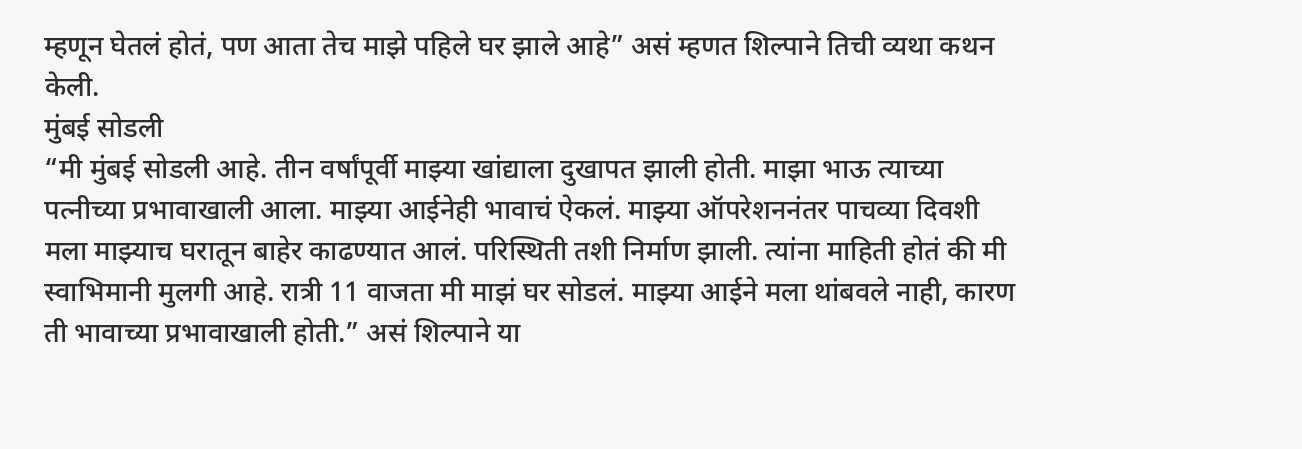म्हणून घेतलं होतं, पण आता तेच माझे पहिले घर झाले आहे” असं म्हणत शिल्पाने तिची व्यथा कथन केली.
मुंबई सोडली
“मी मुंबई सोडली आहे. तीन वर्षांपूर्वी माझ्या खांद्याला दुखापत झाली होती. माझा भाऊ त्याच्या पत्नीच्या प्रभावाखाली आला. माझ्या आईनेही भावाचं ऐकलं. माझ्या ऑपरेशननंतर पाचव्या दिवशी मला माझ्याच घरातून बाहेर काढण्यात आलं. परिस्थिती तशी निर्माण झाली. त्यांना माहिती होतं की मी स्वाभिमानी मुलगी आहे. रात्री 11 वाजता मी माझं घर सोडलं. माझ्या आईने मला थांबवले नाही, कारण ती भावाच्या प्रभावाखाली होती.” असं शिल्पाने या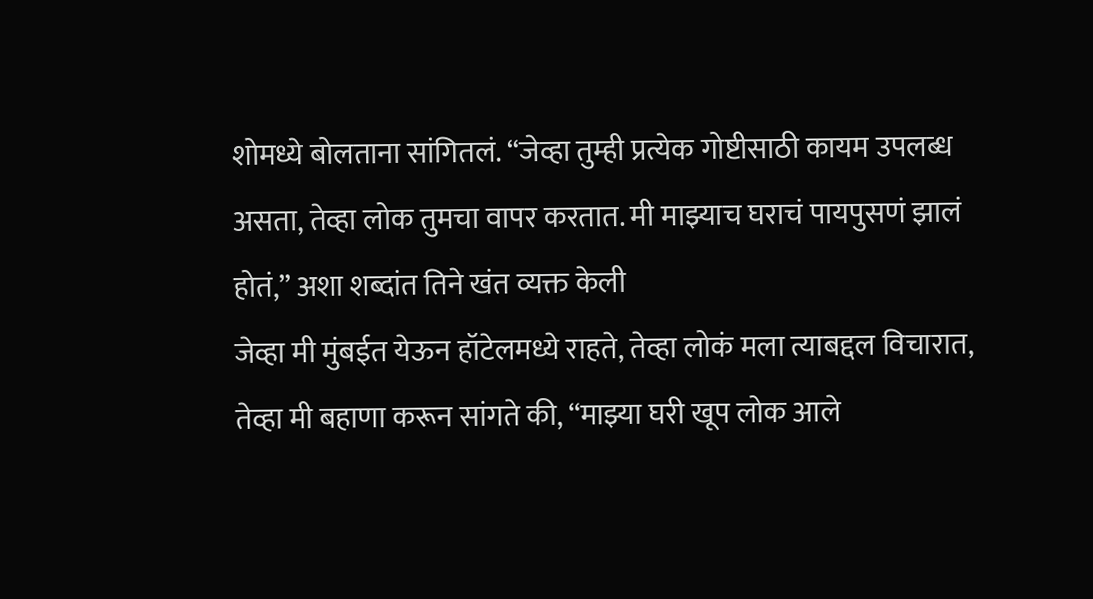शोमध्ये बोलताना सांगितलं. “जेव्हा तुम्ही प्रत्येक गोष्टीसाठी कायम उपलब्ध असता, तेव्हा लोक तुमचा वापर करतात. मी माझ्याच घराचं पायपुसणं झालं होतं,” अशा शब्दांत तिने खंत व्यक्त केली
जेव्हा मी मुंबईत येऊन हॉटेलमध्ये राहते, तेव्हा लोकं मला त्याबद्दल विचारात, तेव्हा मी बहाणा करून सांगते की, “माझ्या घरी खूप लोक आले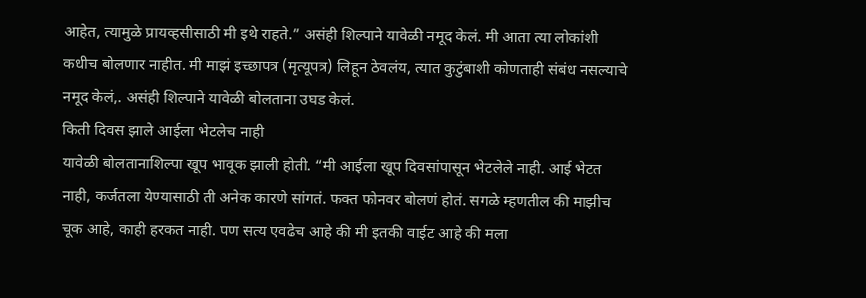आहेत, त्यामुळे प्रायव्हसीसाठी मी इथे राहते.” असंही शिल्पाने यावेळी नमूद केलं. मी आता त्या लोकांशी कधीच बोलणार नाहीत. मी माझं इच्छापत्र (मृत्यूपत्र) लिहून ठेवलंय, त्यात कुटुंबाशी कोणताही संबंध नसल्याचे नमूद केलं,. असंही शिल्पाने यावेळी बोलताना उघड केलं.
किती दिवस झाले आईला भेटलेच नाही
यावेळी बोलतानाशिल्पा खूप भावूक झाली होती. “मी आईला खूप दिवसांपासून भेटलेले नाही. आई भेटत नाही, कर्जतला येण्यासाठी ती अनेक कारणे सांगतं. फक्त फोनवर बोलणं होतं. सगळे म्हणतील की माझीच चूक आहे, काही हरकत नाही. पण सत्य एवढेच आहे की मी इतकी वाईट आहे की मला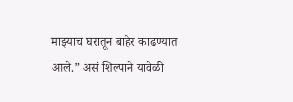माझ्याच घरातून बाहेर काढण्यात आले.” असं शिल्पाने यावेळी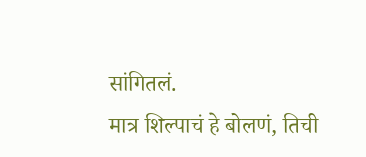सांगितलं.
मात्र शिल्पाचं हे बोलणं, तिची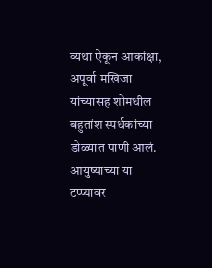व्यथा ऐकून आकांक्षा, अपूर्वा मखिजा यांच्यासह शोमधील बहुतांश स्पर्धकांच्या डोळ्यात पाणी आलं. आयुष्याच्या या टप्प्यावर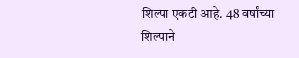शिल्पा एकटी आहे. 48 वर्षांच्या शिल्पाने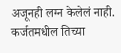अजूनही लग्न केलेलं नाही. कर्जतमधील तिच्या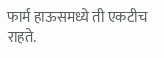फार्म हाऊसमध्ये ती एकटीच राहते.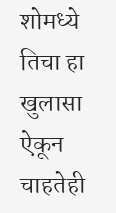शोमध्ये तिचा हा खुलासा ऐकून चाहतेही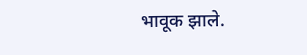भावूक झाले.